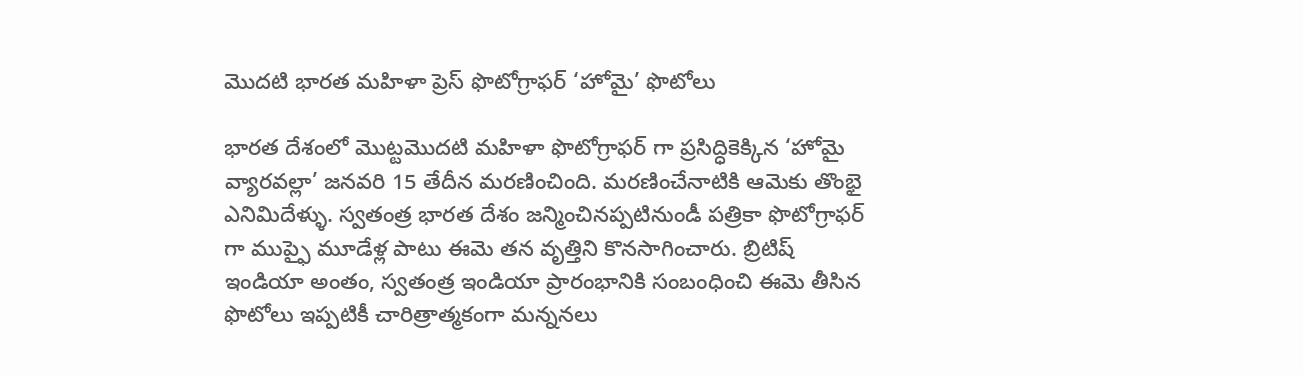మొదటి భారత మహిళా ప్రెస్ ఫొటోగ్రాఫర్ ‘హోమై’ ఫొటోలు

భారత దేశంలో మొట్టమొదటి మహిళా ఫొటోగ్రాఫర్ గా ప్రసిద్ధికెక్కిన ‘హోమై వ్యారవల్లా’ జనవరి 15 తేదీన మరణించింది. మరణించేనాటికి ఆమెకు తొంభై ఎనిమిదేళ్ళు. స్వతంత్ర భారత దేశం జన్మించినప్పటినుండీ పత్రికా ఫొటోగ్రాఫర్ గా ముప్ఫై మూడేళ్ల పాటు ఈమె తన వృత్తిని కొనసాగించారు. బ్రిటిష్ ఇండియా అంతం, స్వతంత్ర ఇండియా ప్రారంభానికి సంబంధించి ఈమె తీసిన ఫొటోలు ఇప్పటికీ చారిత్రాత్మకంగా మన్ననలు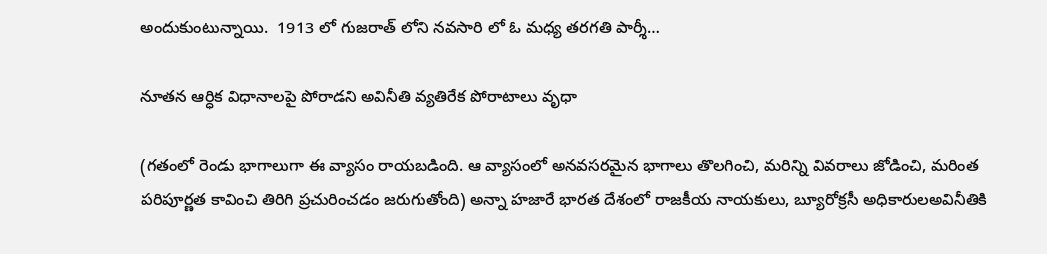అందుకుంటున్నాయి.  1913 లో గుజరాత్ లోని నవసారి లో ఓ మధ్య తరగతి పార్శీ…

నూతన ఆర్ధిక విధానాలపై పోరాడని అవినీతి వ్యతిరేక పోరాటాలు వృధా

(గతంలో రెండు భాగాలుగా ఈ వ్యాసం రాయబడింది. ఆ వ్యాసంలో అనవసరమైన భాగాలు తొలగించి, మరిన్ని వివరాలు జోడించి, మరింత పరిపూర్ణత కావించి తిరిగి ప్రచురించడం జరుగుతోంది) అన్నా హజారే భారత దేశంలో రాజకీయ నాయకులు, బ్యూరోక్రసీ అధికారులఅవినీతికి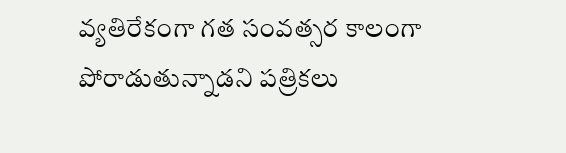వ్యతిరేకంగా గత సంవత్సర కాలంగా పోరాడుతున్నాడని పత్రికలు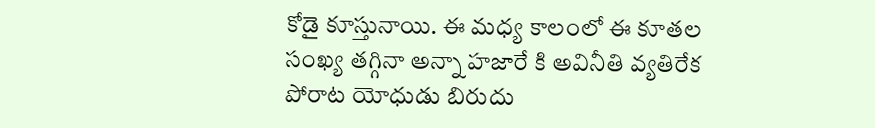కోడై కూస్తునాయి. ఈ మధ్య కాలంలో ఈ కూతల సంఖ్య తగ్గినా అన్నా హజారే కి అవినీతి వ్యతిరేక పోరాట యోధుడు బిరుదు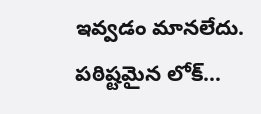ఇవ్వడం మానలేదు. పఠిష్టమైన లోక్…